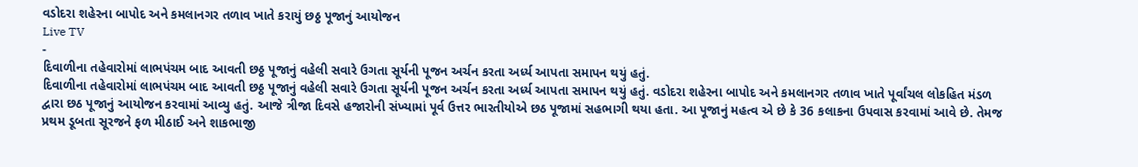વડોદરા શહેરના બાપોદ અને કમલાનગર તળાવ ખાતે કરાયું છઠ્ઠ પૂજાનું આયોજન
Live TV
-
દિવાળીના તહેવારોમાં લાભપંચમ બાદ આવતી છઠ્ઠ પૂજાનું વહેલી સવારે ઉગતા સૂર્યની પૂજન અર્ચન કરતા અર્ધ્ય આપતા સમાપન થયું હતું.
દિવાળીના તહેવારોમાં લાભપંચમ બાદ આવતી છઠ્ઠ પૂજાનું વહેલી સવારે ઉગતા સૂર્યની પૂજન અર્ચન કરતા અર્ધ્ય આપતા સમાપન થયું હતું. વડોદરા શહેરના બાપોદ અને કમલાનગર તળાવ ખાતે પૂર્વાંચલ લોકહિત મંડળ દ્વારા છઠ પૂજાનું આયોજન કરવામાં આવ્યુ હતું. આજે ત્રીજા દિવસે હજારોની સંખ્યામાં પૂર્વ ઉત્તર ભારતીયોએ છઠ પૂજામાં સહભાગી થયા હતા. આ પૂજાનું મહત્વ એ છે કે 36 કલાકના ઉપવાસ કરવામાં આવે છે. તેમજ પ્રથમ ડૂબતા સૂરજને ફળ મીઠાઈ અને શાકભાજી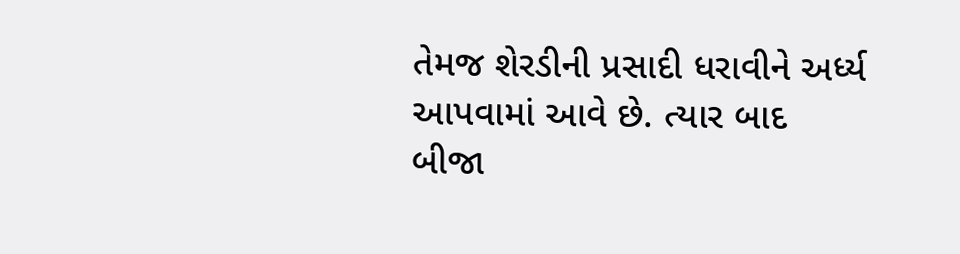તેમજ શેરડીની પ્રસાદી ધરાવીને અર્ધ્ય આપવામાં આવે છે. ત્યાર બાદ બીજા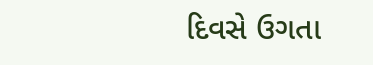દિવસે ઉગતા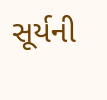સૂર્યની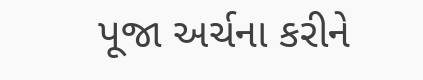પૂજા અર્ચના કરીને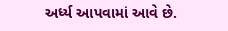અર્ધ્ય આપવામાં આવે છે.